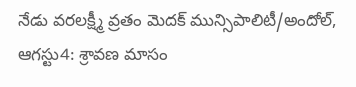నేడు వరలక్ష్మీ వ్రతం మెదక్ మున్సిపాలిటీ/అందోల్, ఆగస్టు4: శ్రావణ మాసం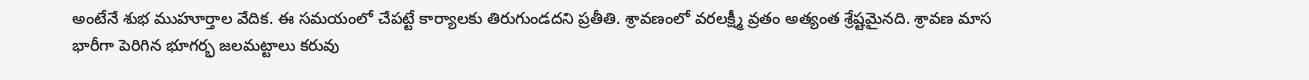అంటేనే శుభ ముహూర్తాల వేదిక. ఈ సమయంలో చేపట్టే కార్యాలకు తిరుగుండదని ప్రతీతి. శ్రావణంలో వరలక్ష్మీ వ్రతం అత్యంత శ్రేష్టమైనది. శ్రావణ మాస
భారీగా పెరిగిన భూగర్భ జలమట్టాలు కరువు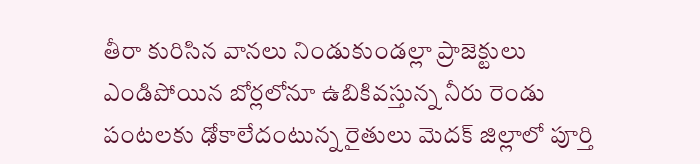తీరా కురిసిన వానలు నిండుకుండల్లా ప్రాజెక్టులు ఎండిపోయిన బోర్లలోనూ ఉబికివస్తున్న నీరు రెండు పంటలకు ఢోకాలేదంటున్న రైతులు మెదక్ జిల్లాలో పూర్తి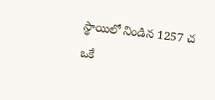స్థాయిలో నిండిన 1257 చ
ఒకే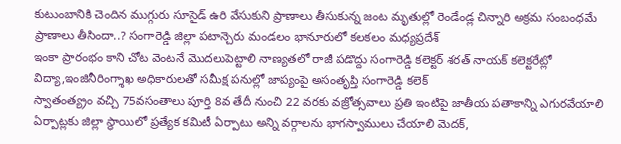కుటుంబానికి చెందిన ముగ్గురు సూసైడ్ ఉరి వేసుకుని ప్రాణాలు తీసుకున్న జంట మృతుల్లో రెండేండ్ల చిన్నారి అక్రమ సంబంధమే ప్రాణాలు తీసిందా..? సంగారెడ్డి జిల్లా పటాన్చెరు మండలం భానూరులో కలకలం మధ్యప్రదేశ్
ఇంకా ప్రారంభం కాని చోట వెంటనే మొదలుపెట్టాలి నాణ్యతలో రాజీ పడొద్దు సంగారెడ్డి కలెక్టర్ శరత్ నాయక్ కలెక్టరేట్లో విద్యా,ఇంజినీరింగ్శాఖ అధికారులతో సమీక్ష పనుల్లో జాప్యంపై అసంతృప్తి సంగారెడ్డి కలెక్
స్వాతంత్య్రం వచ్చి 75వసంతాలు పూర్తి 8వ తేదీ నుంచి 22 వరకు వజ్రోత్సవాలు ప్రతి ఇంటిపై జాతీయ పతాకాన్ని ఎగురవేయాలి ఏర్పాట్లకు జిల్లా స్థాయిలో ప్రత్యేక కమిటీ ఏర్పాటు అన్ని వర్గాలను భాగస్వాములు చేయాలి మెదక్,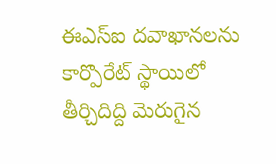ఈఎస్ఐ దవాఖానలను కార్పొరేట్ స్థాయిలో తీర్చిదిద్ది మెరుగైన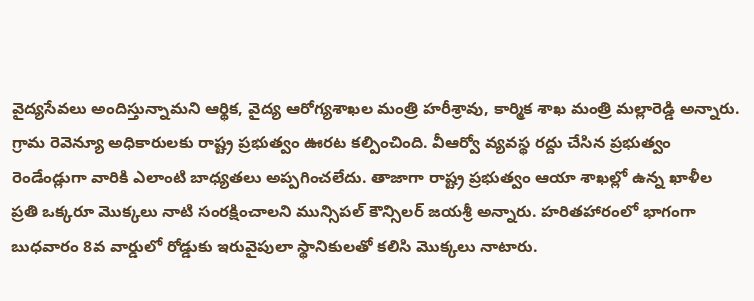వైద్యసేవలు అందిస్తున్నామని ఆర్థిక, వైద్య ఆరోగ్యశాఖల మంత్రి హరీశ్రావు, కార్మిక శాఖ మంత్రి మల్లారెడ్డి అన్నారు.
గ్రామ రెవెన్యూ అధికారులకు రాష్ట్ర ప్రభుత్వం ఊరట కల్పించింది. వీఆర్వో వ్యవస్థ రద్దు చేసిన ప్రభుత్వం రెండేండ్లుగా వారికి ఎలాంటి బాధ్యతలు అప్పగించలేదు. తాజాగా రాష్ట్ర ప్రభుత్వం ఆయా శాఖల్లో ఉన్న ఖాళీల
ప్రతి ఒక్కరూ మొక్కలు నాటి సంరక్షించాలని మున్సిపల్ కౌన్సిలర్ జయశ్రీ అన్నారు. హరితహారంలో భాగంగా బుధవారం 8వ వార్డులో రోడ్డుకు ఇరువైపులా స్థానికులతో కలిసి మొక్కలు నాటారు.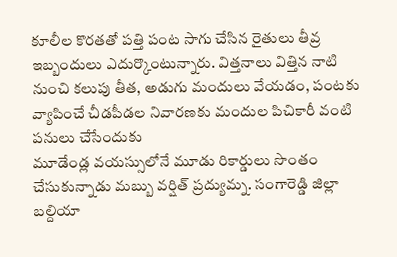కూలీల కొరతతో పత్తి పంట సాగు చేసిన రైతులు తీవ్ర ఇబ్బందులు ఎదుర్కొంటున్నారు. విత్తనాలు విత్తిన నాటి నుంచి కలుపు తీత, అడుగు మందులు వేయడం, పంటకు వ్యాపించే చీడపీడల నివారణకు మందుల పిచికారీ వంటి పనులు చేసేందుకు
మూడేండ్ల వయస్సులోనే మూడు రికార్డులు సొంతం చేసుకున్నాడు మబ్బు వర్షిత్ ప్రద్యుమ్న. సంగారెడ్డి జిల్లా బల్దియా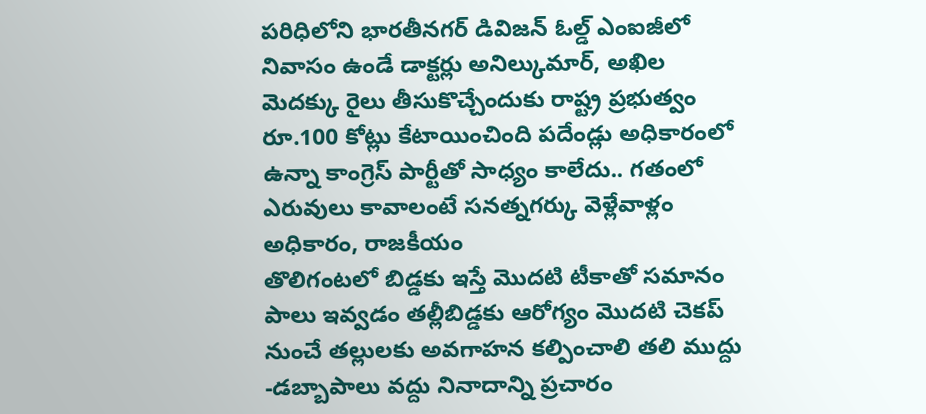పరిధిలోని భారతీనగర్ డివిజన్ ఓల్డ్ ఎంఐజీలో నివాసం ఉండే డాక్టర్లు అనిల్కుమార్, అఖిల
మెదక్కు రైలు తీసుకొచ్చేందుకు రాష్ట్ర ప్రభుత్వం రూ.100 కోట్లు కేటాయించింది పదేండ్లు అధికారంలో ఉన్నా కాంగ్రెస్ పార్టీతో సాధ్యం కాలేదు.. గతంలో ఎరువులు కావాలంటే సనత్నగర్కు వెళ్లేవాళ్లం అధికారం, రాజకీయం
తొలిగంటలో బిడ్డకు ఇస్తే మొదటి టీకాతో సమానం పాలు ఇవ్వడం తల్లీబిడ్డకు ఆరోగ్యం మొదటి చెకప్ నుంచే తల్లులకు అవగాహన కల్పించాలి తలి ముద్దు -డబ్బాపాలు వద్దు నినాదాన్ని ప్రచారం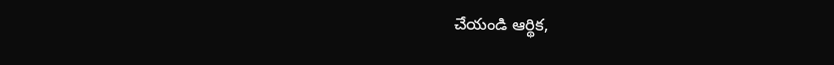చేయండి ఆర్థిక,